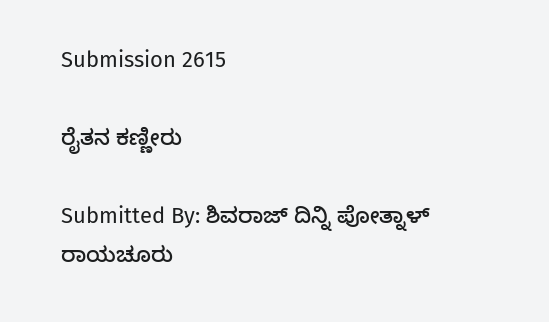Submission 2615

ರೈತನ ಕಣ್ಣೀರು

Submitted By: ಶಿವರಾಜ್ ದಿನ್ನಿ ಪೋತ್ನಾಳ್ ರಾಯಚೂರು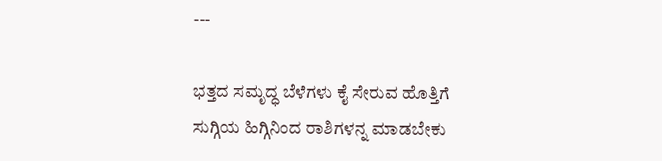---

ಭತ್ತದ ಸಮೃದ್ಧ ಬೆಳೆಗಳು ಕೈ ಸೇರುವ ಹೊತ್ತಿಗೆ ಸುಗ್ಗಿಯ ಹಿಗ್ಗಿನಿಂದ ರಾಶಿಗಳನ್ನ ಮಾಡಬೇಕು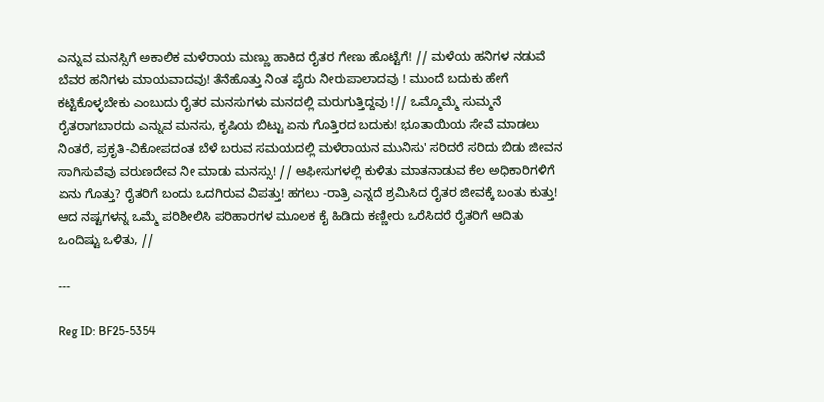ಎನ್ನುವ ಮನಸ್ಸಿಗೆ ಅಕಾಲಿಕ ಮಳೆರಾಯ ಮಣ್ಣು ಹಾಕಿದ ರೈತರ ಗೇಣು ಹೊಟ್ಟೆಗೆ! // ಮಳೆಯ ಹನಿಗಳ ನಡುವೆ ಬೆವರ ಹನಿಗಳು ಮಾಯವಾದವು! ತೆನೆಹೊತ್ತು ನಿಂತ ಪೈರು ನೀರುಪಾಲಾದವು ! ಮುಂದೆ ಬದುಕು ಹೇಗೆ ಕಟ್ಟಿಕೊಳ್ಳಬೇಕು ಎಂಬುದು ರೈತರ ಮನಸುಗಳು ಮನದಲ್ಲಿ ಮರುಗುತ್ತಿದ್ದವು !// ಒಮ್ಮೊಮ್ಮೆ ಸುಮ್ಮನೆ ರೈತರಾಗಬಾರದು ಎನ್ನುವ ಮನಸು, ಕೃಷಿಯ ಬಿಟ್ಟು ಏನು ಗೊತ್ತಿರದ ಬದುಕು! ಭೂತಾಯಿಯ ಸೇವೆ ಮಾಡಲು ನಿಂತರೆ, ಪ್ರಕೃತಿ-ವಿಕೋಪದಂತ ಬೆಳೆ ಬರುವ ಸಮಯದಲ್ಲಿ ಮಳೆರಾಯನ ಮುನಿಸು' ಸರಿದರೆ ಸರಿದು ಬಿಡು ಜೀವನ ಸಾಗಿಸುವೆವು ವರುಣದೇವ ನೀ ಮಾಡು ಮನಸ್ಸು! // ಆಫೀಸುಗಳಲ್ಲಿ ಕುಳಿತು ಮಾತನಾಡುವ ಕೆಲ ಅಧಿಕಾರಿಗಳಿಗೆ ಏನು ಗೊತ್ತು? ರೈತರಿಗೆ ಬಂದು ಒದಗಿರುವ ವಿಪತ್ತು! ಹಗಲು -ರಾತ್ರಿ ಎನ್ನದೆ ಶ್ರಮಿಸಿದ ರೈತರ ಜೀವಕ್ಕೆ ಬಂತು ಕುತ್ತು! ಆದ ನಷ್ಟಗಳನ್ನ ಒಮ್ಮೆ ಪರಿಶೀಲಿಸಿ ಪರಿಹಾರಗಳ ಮೂಲಕ ಕೈ ಹಿಡಿದು ಕಣ್ಣೀರು ಒರೆಸಿದರೆ ರೈತರಿಗೆ ಆದಿತು ಒಂದಿಷ್ಟು ಒಳಿತು, //

---

Reg ID: BF25-5354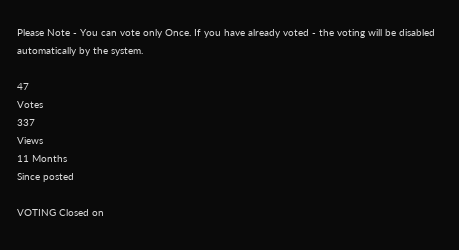Please Note - You can vote only Once. If you have already voted - the voting will be disabled automatically by the system.

47
Votes
337
Views
11 Months
Since posted

VOTING Closed on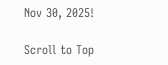Nov 30, 2025!

Scroll to Top